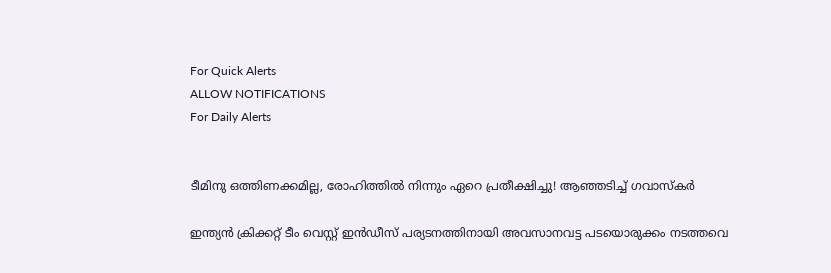For Quick Alerts
ALLOW NOTIFICATIONS
For Daily Alerts


ടീമിനു ഒത്തിണക്കമില്ല, രോഹിത്തില്‍ നിന്നും ഏറെ പ്രതീക്ഷിച്ചു! ആഞ്ഞടിച്ച് ഗവാസ്‌കര്‍

ഇന്ത്യന്‍ ക്രിക്കറ്റ് ടീം വെസ്റ്റ് ഇന്‍ഡീസ് പര്യടനത്തിനായി അവസാനവട്ട പടയൊരുക്കം നടത്തവെ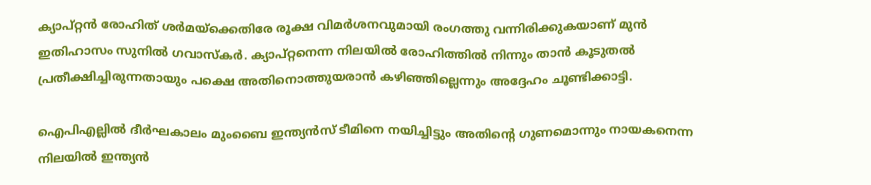ക്യാപ്റ്റന്‍ രോഹിത് ശര്‍മയ്‌ക്കെതിരേ രൂക്ഷ വിമര്‍ശനവുമായി രംഗത്തു വന്നിരിക്കുകയാണ് മുന്‍ ഇതിഹാസം സുനില്‍ ഗവാസ്‌കര്‍. ക്യാപ്റ്റനെന്ന നിലയില്‍ രോഹിത്തില്‍ നിന്നും താന്‍ കൂടുതല്‍ പ്രതീക്ഷിച്ചിരുന്നതായും പക്ഷെ അതിനൊത്തുയരാന്‍ കഴിഞ്ഞില്ലെന്നും അദ്ദേഹം ചൂണ്ടിക്കാട്ടി.

ഐപിഎല്ലില്‍ ദീര്‍ഘകാലം മുംബൈ ഇന്ത്യന്‍സ് ടീമിനെ നയിച്ചിട്ടും അതിന്റെ ഗുണമൊന്നും നായകനെന്ന നിലയില്‍ ഇന്ത്യന്‍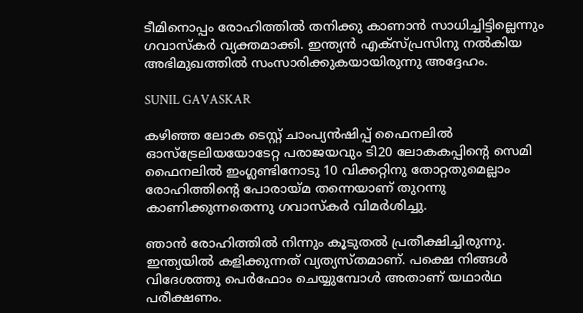ടീമിനൊപ്പം രോഹിത്തില്‍ തനിക്കു കാണാന്‍ സാധിച്ചിട്ടില്ലെന്നും ഗവാസ്‌കര്‍ വ്യക്തമാക്കി. ഇന്ത്യന്‍ എക്‌സ്പ്രസിനു നല്‍കിയ അഭിമുഖത്തില്‍ സംസാരിക്കുകയായിരുന്നു അദ്ദേഹം.

SUNIL GAVASKAR

കഴിഞ്ഞ ലോക ടെസ്റ്റ് ചാംപ്യന്‍ഷിപ്പ് ഫൈനലില്‍ ഓസ്‌ട്രേലിയയോടേറ്റ പരാജയവും ടി20 ലോകകപ്പിന്റെ സെമി ഫൈനലില്‍ ഇംഗ്ലണ്ടിനോടു 10 വിക്കറ്റിനു തോറ്റതുമെല്ലാം രോഹിത്തിന്റെ പോരായ്മ തന്നെയാണ് തുറന്നു കാണിക്കുന്നതെന്നു ഗവാസ്‌കര്‍ വിമര്‍ശിച്ചു.

ഞാന്‍ രോഹിത്തില്‍ നിന്നും കൂടുതല്‍ പ്രതീക്ഷിച്ചിരുന്നു. ഇന്ത്യയില്‍ കളിക്കുന്നത് വ്യത്യസ്തമാണ്. പക്ഷെ നിങ്ങള്‍ വിദേശത്തു പെര്‍ഫോം ചെയ്യുമ്പോള്‍ അതാണ് യഥാര്‍ഥ പരീക്ഷണം.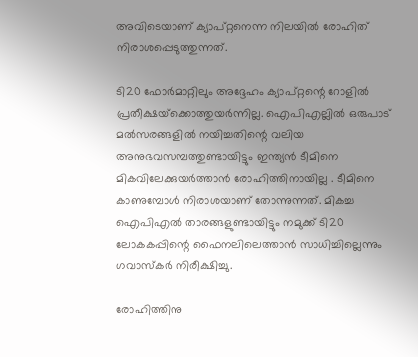അവിടെയാണ് ക്യാപ്റ്റനെന്ന നിലയില്‍ രോഹിത് നിരാശപ്പെടുത്തുന്നത്.

ടി20 ഫോര്‍മാറ്റിലും അദ്ദേഹം ക്യാപ്റ്റന്റെ റോളില്‍ പ്രതീക്ഷയ്‌ക്കൊത്തുയര്‍ന്നില്ല. ഐപിഎല്ലില്‍ ഒരുപാട് മല്‍സരങ്ങളില്‍ നയിച്ചതിന്റെ വലിയ അനുഭവസമ്പത്തുണ്ടായിട്ടും ഇന്ത്യന്‍ ടീമിനെ മികവിലേക്കുയര്‍ത്താന്‍ രോഹിത്തിനായില്ല . ടീമിനെ കാണുമ്പോള്‍ നിരാശയാണ് തോന്നുന്നത്. മികച്ച ഐപിഎല്‍ താരങ്ങളുണ്ടായിട്ടും നമുക്ക് ടി20 ലോകകപ്പിന്റെ ഫൈനലിലെത്താന്‍ സാധിച്ചില്ലെന്നും ഗവാസ്‌കര്‍ നിരീക്ഷിച്ചു.

രോഹിത്തിനു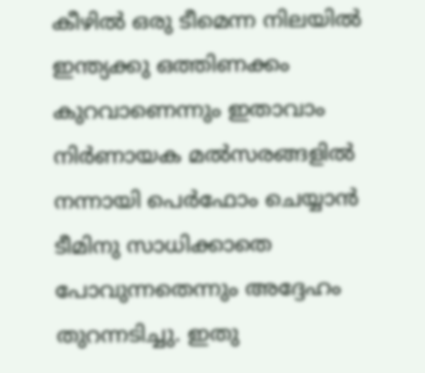കീഴില്‍ ഒരു ടീമെന്ന നിലയില്‍ ഇന്ത്യക്കു ഒത്തിണക്കം കുറവാണെന്നും ഇതാവാം നിര്‍ണായക മല്‍സരങ്ങളില്‍ നന്നായി പെര്‍ഫോം ചെയ്യാന്‍ ടീമിനു സാധിക്കാതെ പോവുന്നതെന്നും അദ്ദേഹം തുറന്നടിച്ചു. ഇതു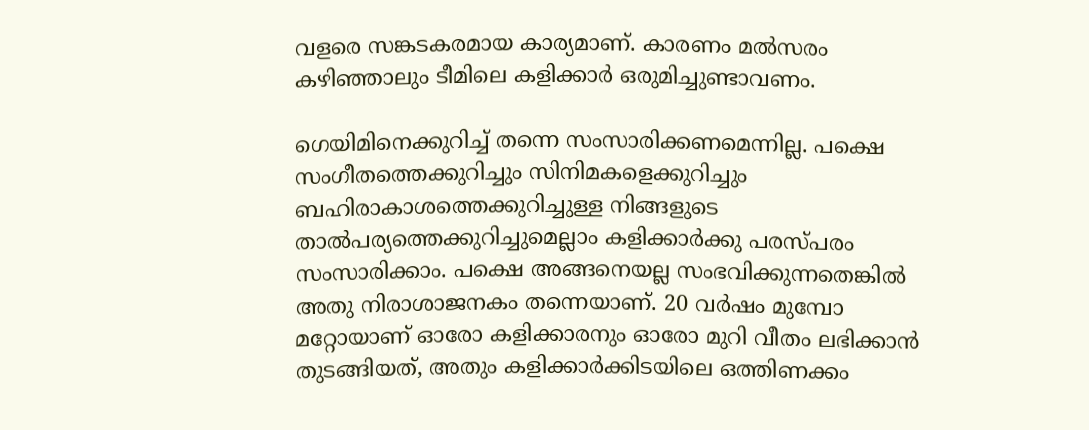വളരെ സങ്കടകരമായ കാര്യമാണ്. കാരണം മല്‍സരം കഴിഞ്ഞാലും ടീമിലെ കളിക്കാര്‍ ഒരുമിച്ചുണ്ടാവണം.

ഗെയിമിനെക്കുറിച്ച് തന്നെ സംസാരിക്കണമെന്നില്ല. പക്ഷെ സംഗീതത്തെക്കുറിച്ചും സിനിമകളെക്കുറിച്ചും ബഹിരാകാശത്തെക്കുറിച്ചുള്ള നിങ്ങളുടെ താല്‍പര്യത്തെക്കുറിച്ചുമെല്ലാം കളിക്കാര്‍ക്കു പരസ്പരം സംസാരിക്കാം. പക്ഷെ അങ്ങനെയല്ല സംഭവിക്കുന്നതെങ്കില്‍ അതു നിരാശാജനകം തന്നെയാണ്. 20 വര്‍ഷം മുമ്പോ മറ്റോയാണ് ഓരോ കളിക്കാരനും ഓരോ മുറി വീതം ലഭിക്കാന്‍ തുടങ്ങിയത്, അതും കളിക്കാര്‍ക്കിടയിലെ ഒത്തിണക്കം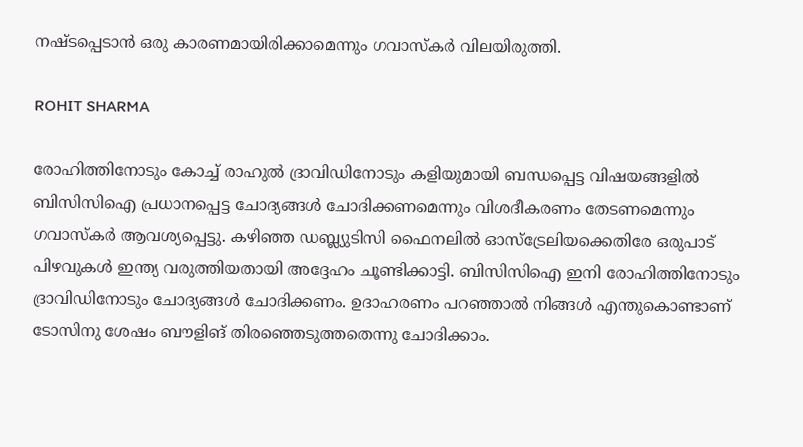നഷ്ടപ്പെടാന്‍ ഒരു കാരണമായിരിക്കാമെന്നും ഗവാസ്‌കര്‍ വിലയിരുത്തി.

ROHIT SHARMA

രോഹിത്തിനോടും കോച്ച് രാഹുല്‍ ദ്രാവിഡിനോടും കളിയുമായി ബന്ധപ്പെട്ട വിഷയങ്ങളില്‍ ബിസിസിഐ പ്രധാനപ്പെട്ട ചോദ്യങ്ങള്‍ ചോദിക്കണമെന്നും വിശദീകരണം തേടണമെന്നും ഗവാസ്‌കര്‍ ആവശ്യപ്പെട്ടു. കഴിഞ്ഞ ഡബ്ല്യുടിസി ഫൈനലില്‍ ഓസ്‌ട്രേലിയക്കെതിരേ ഒരുപാട് പിഴവുകള്‍ ഇന്ത്യ വരുത്തിയതായി അദ്ദേഹം ചൂണ്ടിക്കാട്ടി. ബിസിസിഐ ഇനി രോഹിത്തിനോടും ദ്രാവിഡിനോടും ചോദ്യങ്ങള്‍ ചോദിക്കണം. ഉദാഹരണം പറഞ്ഞാല്‍ നിങ്ങള്‍ എന്തുകൊണ്ടാണ് ടോസിനു ശേഷം ബൗളിങ് തിരഞ്ഞെടുത്തതെന്നു ചോദിക്കാം.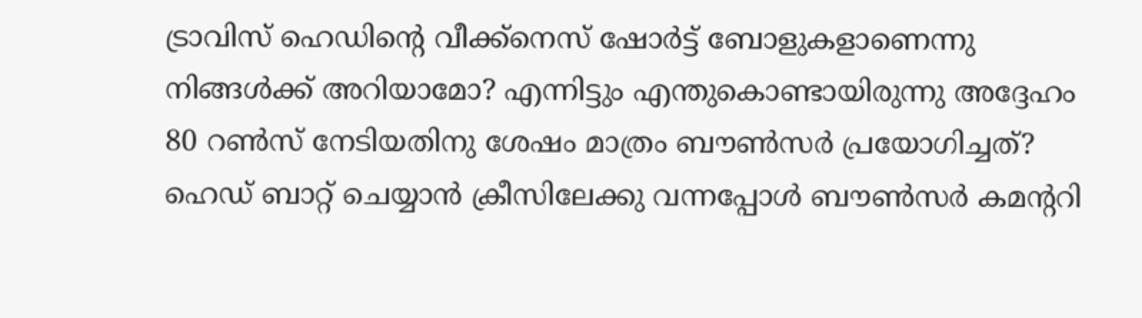ട്രാവിസ് ഹെഡിന്റെ വീക്ക്‌നെസ് ഷോര്‍ട്ട് ബോളുകളാണെന്നു നിങ്ങള്‍ക്ക് അറിയാമോ? എന്നിട്ടും എന്തുകൊണ്ടായിരുന്നു അദ്ദേഹം 80 റണ്‍സ് നേടിയതിനു ശേഷം മാത്രം ബൗണ്‍സര്‍ പ്രയോഗിച്ചത്? ഹെഡ് ബാറ്റ് ചെയ്യാന്‍ ക്രീസിലേക്കു വന്നപ്പോള്‍ ബൗണ്‍സര്‍ കമന്ററി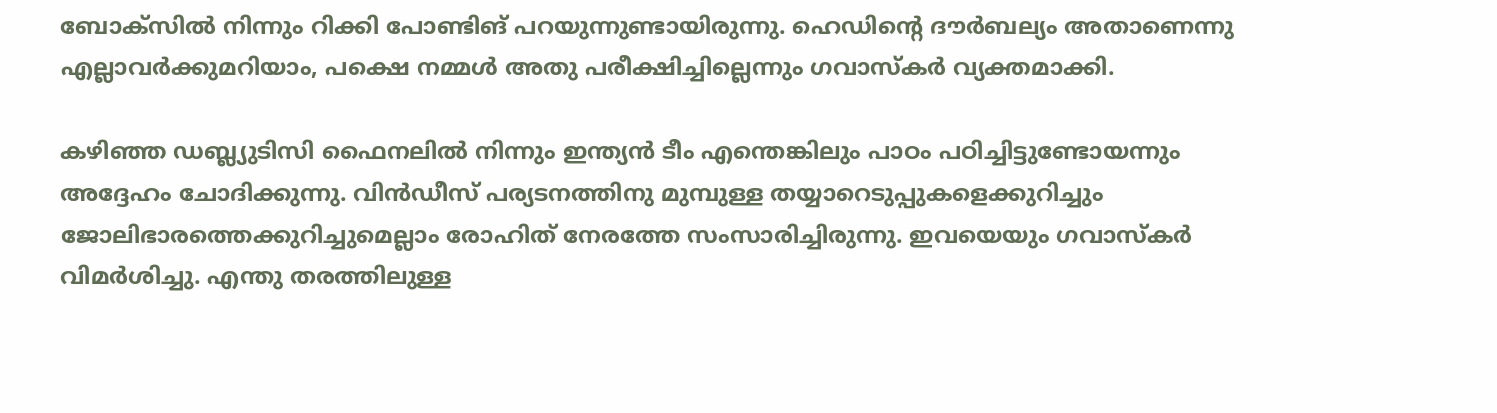ബോക്‌സില്‍ നിന്നും റിക്കി പോണ്ടിങ് പറയുന്നുണ്ടായിരുന്നു. ഹെഡിന്റെ ദൗര്‍ബല്യം അതാണെന്നു എല്ലാവര്‍ക്കുമറിയാം, പക്ഷെ നമ്മള്‍ അതു പരീക്ഷിച്ചില്ലെന്നും ഗവാസ്‌കര്‍ വ്യക്തമാക്കി.

കഴിഞ്ഞ ഡബ്ല്യുടിസി ഫൈനലില്‍ നിന്നും ഇന്ത്യന്‍ ടീം എന്തെങ്കിലും പാഠം പഠിച്ചിട്ടുണ്ടോയന്നും അദ്ദേഹം ചോദിക്കുന്നു. വിന്‍ഡീസ് പര്യടനത്തിനു മുമ്പുള്ള തയ്യാറെടുപ്പുകളെക്കുറിച്ചും ജോലിഭാരത്തെക്കുറിച്ചുമെല്ലാം രോഹിത് നേരത്തേ സംസാരിച്ചിരുന്നു. ഇവയെയും ഗവാസ്‌കര്‍ വിമര്‍ശിച്ചു. എന്തു തരത്തിലുള്ള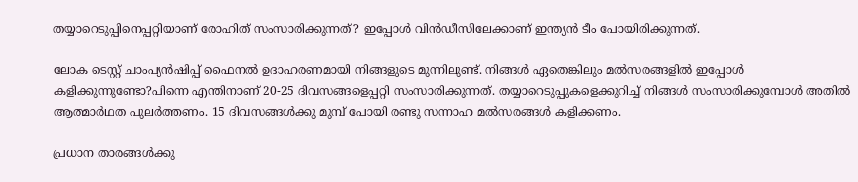തയ്യാറെടുപ്പിനെപ്പറ്റിയാണ് രോഹിത് സംസാരിക്കുന്നത്? ഇപ്പോള്‍ വിന്‍ഡീസിലേക്കാണ് ഇന്ത്യന്‍ ടീം പോയിരിക്കുന്നത്.

ലോക ടെസ്റ്റ് ചാംപ്യന്‍ഷിപ്പ് ഫൈനല്‍ ഉദാഹരണമായി നിങ്ങളുടെ മുന്നിലുണ്ട്. നിങ്ങള്‍ ഏതെങ്കിലും മല്‍സരങ്ങളില്‍ ഇപ്പോള്‍ കളിക്കുന്നുണ്ടോ?പിന്നെ എന്തിനാണ് 20-25 ദിവസങ്ങളെപ്പറ്റി സംസാരിക്കുന്നത്. തയ്യാറെടുപ്പുകളെക്കുറിച്ച് നിങ്ങള്‍ സംസാരിക്കുമ്പോള്‍ അതില്‍ ആത്മാര്‍ഥത പുലര്‍ത്തണം. 15 ദിവസങ്ങള്‍ക്കു മുമ്പ് പോയി രണ്ടു സന്നാഹ മല്‍സരങ്ങള്‍ കളിക്കണം.

പ്രധാന താരങ്ങള്‍ക്കു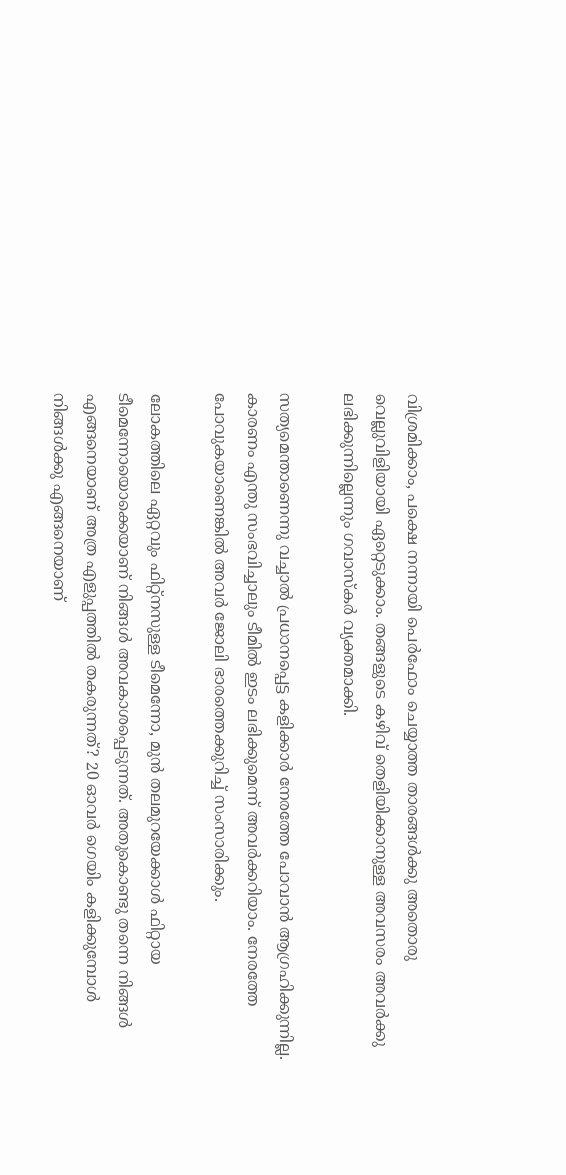വിശ്രമിക്കാം, പക്ഷെ നന്നായി പെര്‍ഫോം ചെയ്യാത്ത താരങ്ങള്‍ക്കു അതൊരു വെല്ലുവിളിയായി ഏറ്റെടുക്കാം. തങ്ങളുടെ കഴിവ് തെളിയിക്കാനുള്ള അവസരം അവര്‍ക്കു ലഭിക്കുന്നില്ലെന്നും ഗവാസ്‌കര്‍ വ്യക്തമാക്കി.

സത്യമെന്താണെന്നു വച്ചാല്‍ പ്രധാനപ്പെട്ട കളിക്കാര്‍ നേരത്തേ പോവാന്‍ ആഗ്രഹിക്കുന്നില്ല. കാരണം എന്തു സംഭവിച്ചാലും ടീമില്‍ ഇടം ലഭിക്കുമെന്ന് അവര്‍ക്കറിയാം. നേരത്തേ പോവുകയാണെങ്കില്‍ അവര്‍ ജോലി ഭാരത്തെക്കുറിച്ച് സംസാരിക്കും.

ലോകത്തിലെ ഏറ്റവും ഫിറ്റ്‌നസുള്ള ടീമെന്നോ, മുന്‍ തലമുറയേക്കാള്‍ ഫിറ്റായ ടീമെന്നോയൊക്കെയാണ് നിങ്ങള്‍ അവകാശപ്പെടുന്നത്. അതുകൊണ്ടു തന്നെ നിങ്ങള്‍ എങ്ങനെയാണ് അത്ര എളുപ്പത്തില്‍ തകരുന്നത്? 20 ഓവര്‍ ഗെയിം കളിക്കുമ്പോള്‍ നിങ്ങള്‍ക്കു എങ്ങനെയാണ്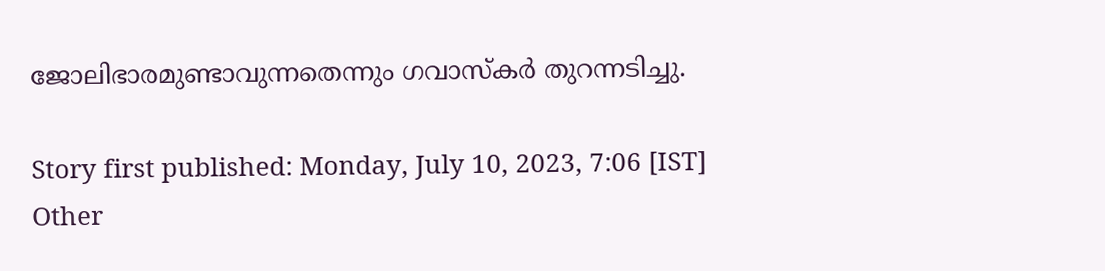ജോലിഭാരമുണ്ടാവുന്നതെന്നും ഗവാസ്‌കര്‍ തുറന്നടിച്ചു.

Story first published: Monday, July 10, 2023, 7:06 [IST]
Other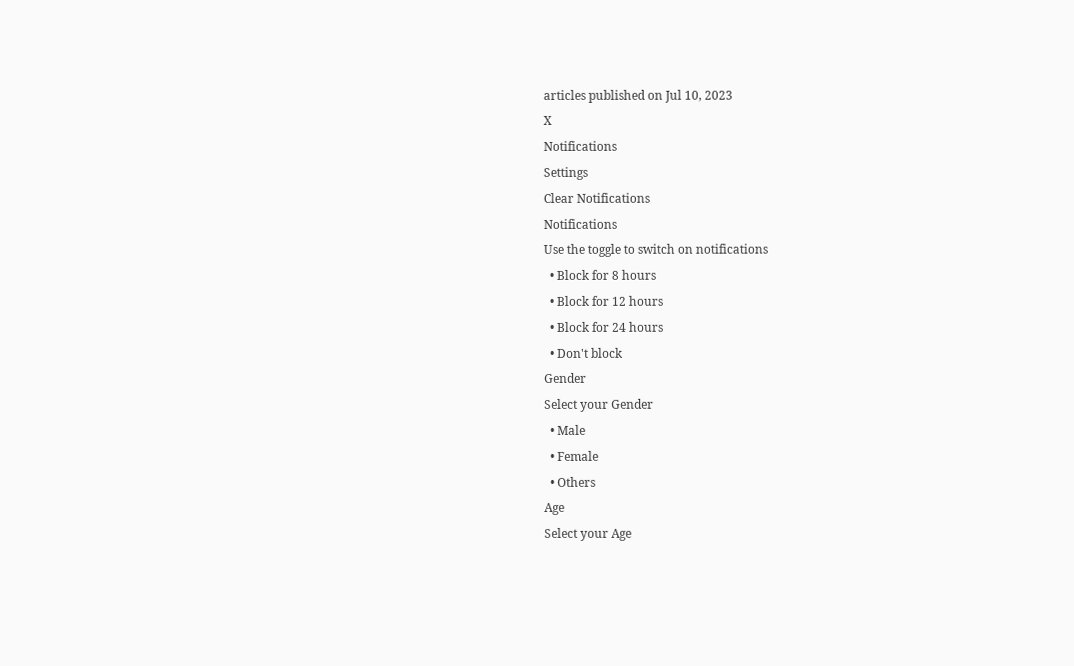articles published on Jul 10, 2023
X
Notifications
Settings
Clear Notifications
Notifications
Use the toggle to switch on notifications
  • Block for 8 hours
  • Block for 12 hours
  • Block for 24 hours
  • Don't block
Gender
Select your Gender
  • Male
  • Female
  • Others
Age
Select your Age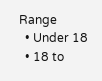Range
  • Under 18
  • 18 to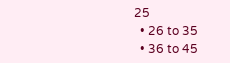25
  • 26 to 35
  • 36 to 45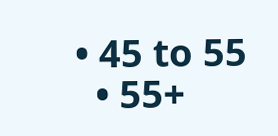• 45 to 55
  • 55+